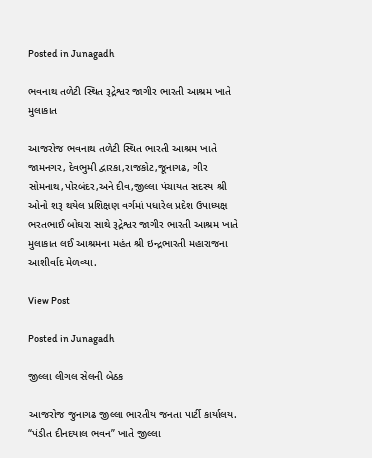Posted in Junagadh

ભવનાથ તળેટી સ્થિત રૂદ્રેશ્વર જાગીર ભારતી આશ્રમ ખાતે મુલાકાત

આજરોજ ભવનાથ તળેટી સ્થિત ભારતી આશ્રમ ખાતે જામનગર, દેવભુમી દ્વારકા,રાજકોટ,જૂનાગઢ, ગીર સોમનાથ,પોરબંદર,અને દીવ,જીલ્લા પંચાયત સદસ્ય શ્રી ઓનો શરૂ થયેલ પ્રશિક્ષણ વર્ગમાં પધારેલ પ્રદેશ ઉપાધ્યક્ષ ભરતભાઈ બોઘરા સાથે રૂદ્રેશ્વર જાગીર ભારતી આશ્રમ ખાતે મુલાકાત લઈ આશ્રમના મહંત શ્રી ઇન્દ્રભારતી મહારાજના આશીર્વાદ મેળવ્યા.

View Post

Posted in Junagadh

જીલ્લા લીગલ સેલની બેઠક

આજરોજ જુનાગઢ જીલ્લા ભારતીય જનતા પાર્ટી કાર્યાલય. “પંડીત દીનદયાલ ભવન” ખાતે જીલ્લા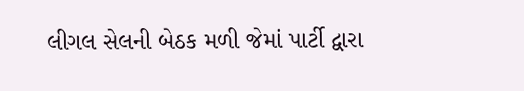લીગલ સેલની બેઠક મળી જેમાં પાર્ટી દ્વારા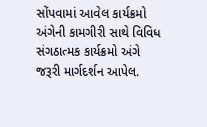સોંપવામાં આવેલ કાર્યક્રમો અંગેની કામગીરી સાથે વિવિધ સંગઠાત્મક કાર્યક્રમો અંગે જરૂરી માર્ગદર્શન આપેલ.